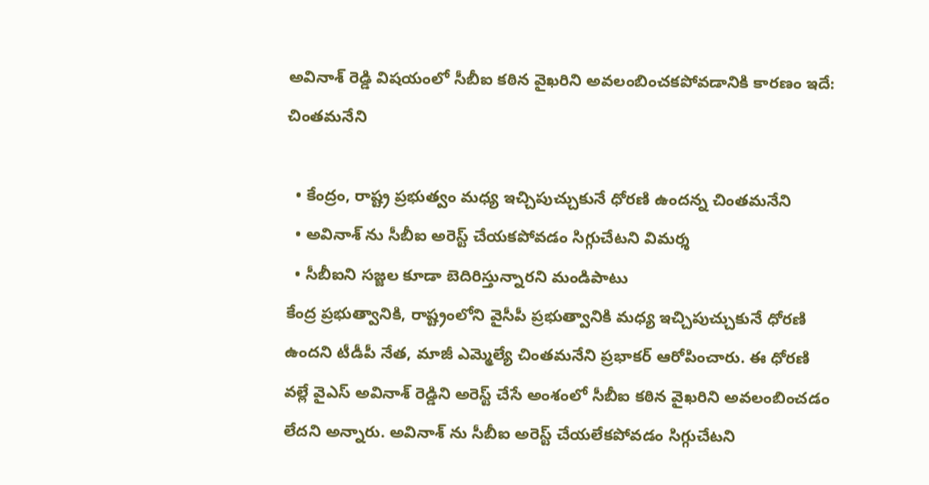అవినాశ్ రెడ్డి విషయంలో సీబీఐ కఠిన వైఖరిని అవలంబించకపోవడానికి కారణం ఇదే: చింతమనేని

  • కేంద్రం, రాష్ట్ర ప్రభుత్వం మధ్య ఇచ్చిపుచ్చుకునే ధోరణి ఉందన్న చింతమనేని
  • అవినాశ్ ను సీబీఐ అరెస్ట్ చేయకపోవడం సిగ్గుచేటని విమర్శ
  • సీబీఐని సజ్జల కూడా బెదిరిస్తున్నారని మండిపాటు
కేంద్ర ప్రభుత్వానికి, రాష్ట్రంలోని వైసీపీ ప్రభుత్వానికి మధ్య ఇచ్చిపుచ్చుకునే ధోరణి ఉందని టీడీపీ నేత, మాజీ ఎమ్మెల్యే చింతమనేని ప్రభాకర్ ఆరోపించారు. ఈ ధోరణి వల్లే వైఎస్ అవినాశ్ రెడ్డిని అరెస్ట్ చేసే అంశంలో సీబీఐ కఠిన వైఖరిని అవలంబించడం లేదని అన్నారు. అవినాశ్ ను సీబీఐ అరెస్ట్ చేయలేకపోవడం సిగ్గుచేటని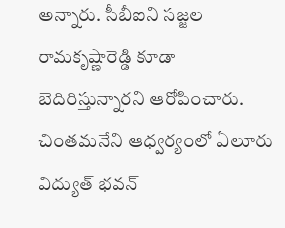అన్నారు. సీబీఐని సజ్జల రామకృష్ణారెడ్డి కూడా బెదిరిస్తున్నారని ఆరోపించారు. చింతమనేని ఆధ్వర్యంలో ఏలూరు విద్యుత్ భవన్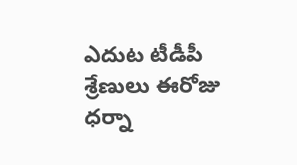ఎదుట టీడీపీ శ్రేణులు ఈరోజు ధర్నా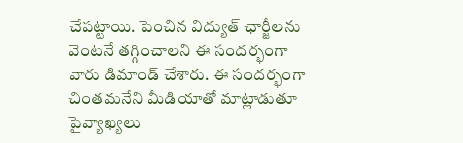చేపట్టాయి. పెంచిన విద్యుత్ ఛార్జీలను వెంటనే తగ్గించాలని ఈ సందర్భంగా వారు డిమాండ్ చేశారు. ఈ సందర్భంగా చింతమనేని మీడియాతో మాట్లాడుతూ పైవ్యాఖ్యలు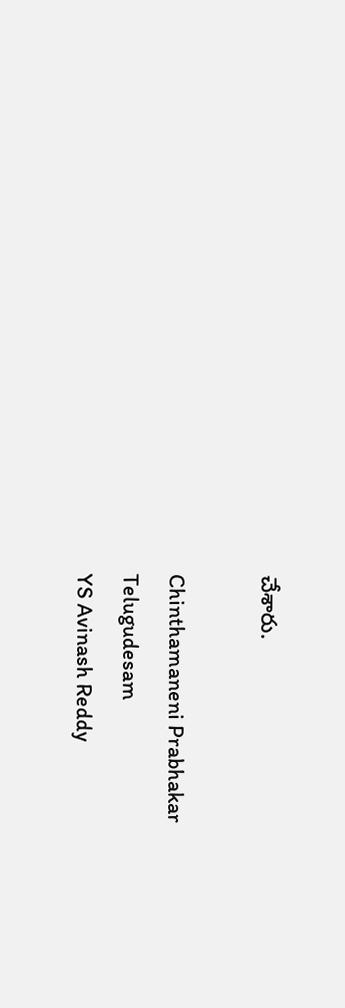చేశారు.

Chinthamaneni Prabhakar
Telugudesam
YS Avinash Reddy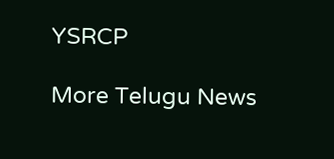YSRCP

More Telugu News